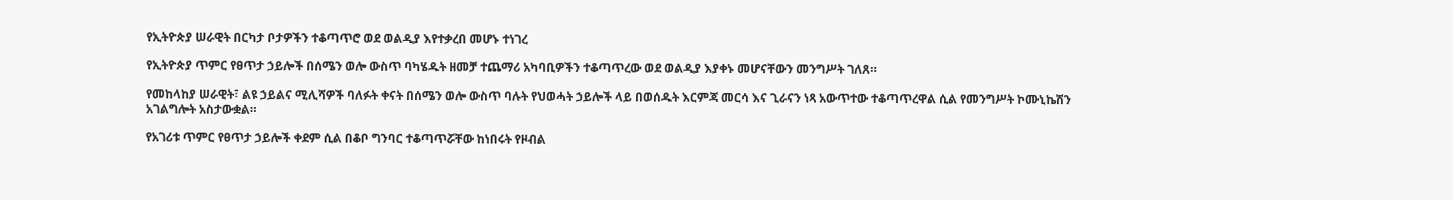የኢትዮጵያ ሠራዊት በርካታ ቦታዎችን ተቆጣጥሮ ወደ ወልዲያ እየተቃረበ መሆኑ ተነገረ

የኢትዮጵያ ጥምር የፀጥታ ኃይሎች በሰሜን ወሎ ውስጥ ባካሄዱት ዘመቻ ተጨማሪ አካባቢዎችን ተቆጣጥረው ወደ ወልዲያ እያቀኑ መሆናቸውን መንግሥት ገለጸ።

የመከላከያ ሠራዊት፣ ልዩ ኃይልና ሚሊሻዎች ባለፉት ቀናት በሰሜን ወሎ ውስጥ ባሉት የህወሓት ኃይሎች ላይ በወሰዱት እርምጃ መርሳ እና ጊራናን ነጻ አውጥተው ተቆጣጥረዋል ሲል የመንግሥት ኮሙኒኬሽን አገልግሎት አስታውቋል።

የአገሪቱ ጥምር የፀጥታ ኃይሎች ቀደም ሲል በቆቦ ግንባር ተቆጣጥሯቸው ከነበሩት የዞብል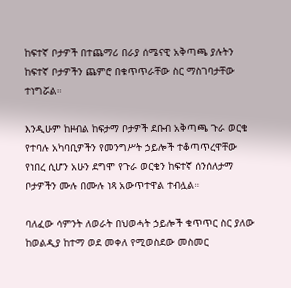ከፍተኛ ቦታዎች በተጨማሪ በራያ ሰሜናዊ አቅጣጫ ያሉትን ከፍተኛ ቦታዎችን ጨምሮ በቁጥጥራቸው ስር ማስገባታቸው ተነግሯል።

እንዲሁም ከዞብል ከፍታማ ቦታዎች ደቡብ አቅጣጫ ጉራ ወርቄ የተባሉ አካባቢዎችን የመንግሥት ኃይሎች ተቆጣጥረዋቸው የነበረ ሲሆን አሁን ደግሞ የጉራ ወርቄን ከፍተኛ ሰንሰለታማ ቦታዎችን ሙሉ በሙሉ ነጻ አውጥተዋል ተብሏል።

ባለፈው ሳምንት ለወራት በህወሓት ኃይሎች ቁጥጥር ስር ያለው ከወልዲያ ከተማ ወደ መቀለ የሚወስደው መስመር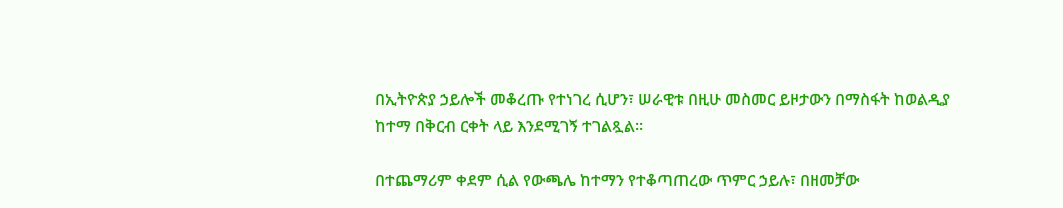በኢትዮጵያ ኃይሎች መቆረጡ የተነገረ ሲሆን፣ ሠራዊቱ በዚሁ መስመር ይዞታውን በማስፋት ከወልዲያ ከተማ በቅርብ ርቀት ላይ እንደሚገኝ ተገልጿል።

በተጨማሪም ቀደም ሲል የውጫሌ ከተማን የተቆጣጠረው ጥምር ኃይሉ፣ በዘመቻው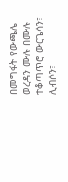በመግፋት የውጫሌ ወረዳን ሙሉ በሙሉ ተቆጣጥሮ ውርጌሳን፣ ሊብሶን፣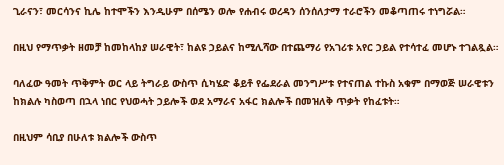ጊራናን፣ መርሳንና ኪሌ ከተሞችን እንዲሁም በሰሜን ወሎ የሐብሩ ወረዳን ሰንሰለታማ ተራሮችን መቆጣጠሩ ተነግሯል።

በዚህ የማጥቃት ዘመቻ ከመከላከያ ሠራዊት፣ ከልዩ ኃይልና ከሚሊሻው በተጨማሪ የአገሪቱ አየር ኃይል የተሳተፈ መሆኑ ተገልጿል።

ባለፈው ዓመት ጥቅምት ወር ላይ ትግራይ ውስጥ ሲካሄድ ቆይቶ የፌደራል መንግሥቱ የተናጠል ተኩስ አቁም በማወጅ ሠራዊቱን ከክልሉ ካስወጣ በኋላ ነበር የህወሓት ኃይሎች ወደ አማራና አፋር ክልሎች በመዝለቅ ጥቃት የከፈቱት።

በዚህም ሳቢያ በሁለቱ ክልሎች ውስጥ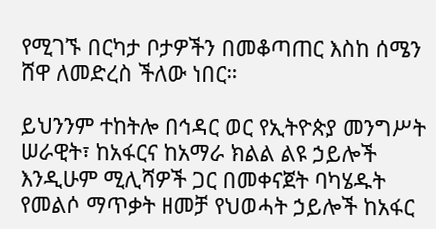የሚገኙ በርካታ ቦታዎችን በመቆጣጠር እስከ ሰሜን ሸዋ ለመድረስ ችለው ነበር።

ይህንንም ተከትሎ በኅዳር ወር የኢትዮጵያ መንግሥት ሠራዊት፣ ከአፋርና ከአማራ ክልል ልዩ ኃይሎች እንዲሁም ሚሊሻዎች ጋር በመቀናጀት ባካሄዱት የመልሶ ማጥቃት ዘመቻ የህወሓት ኃይሎች ከአፋር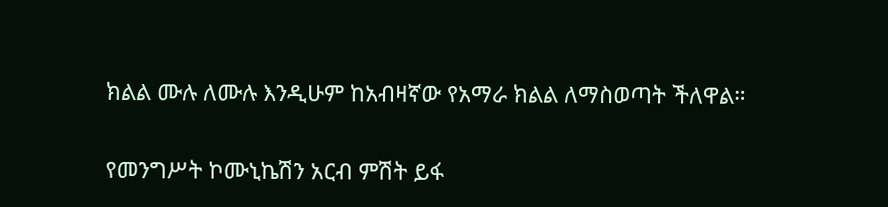ክልል ሙሉ ለሙሉ እንዲሁም ከአብዛኛው የአማራ ክልል ለማስወጣት ችለዋል።

የመንግሥት ኮሙኒኬሽን አርብ ምሽት ይፋ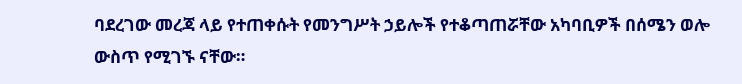ባደረገው መረጃ ላይ የተጠቀሱት የመንግሥት ኃይሎች የተቆጣጠሯቸው አካባቢዎች በሰሜን ወሎ ውስጥ የሚገኙ ናቸው።